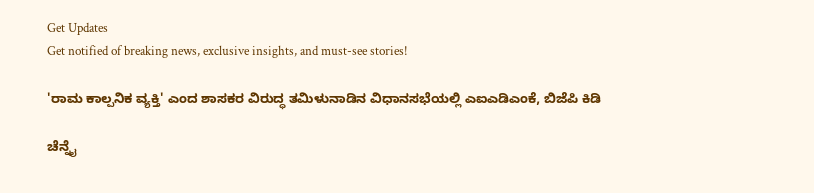Get Updates
Get notified of breaking news, exclusive insights, and must-see stories!

'ರಾಮ ಕಾಲ್ಪನಿಕ ವ್ಯಕ್ತಿ' ಎಂದ ಶಾಸಕರ ವಿರುದ್ಧ ತಮಿಳುನಾಡಿನ ವಿಧಾನಸಭೆಯಲ್ಲಿ ಎಐಎಡಿಎಂಕೆ, ಬಿಜೆಪಿ ಕಿಡಿ

ಚೆನ್ನೈ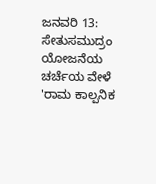ಜನವರಿ 13: ಸೇತುಸಮುದ್ರಂ ಯೋಜನೆಯ ಚರ್ಚೆಯ ವೇಳೆ 'ರಾಮ ಕಾಲ್ಪನಿಕ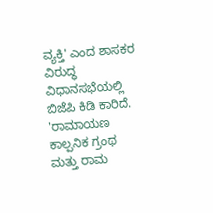ವ್ಯಕ್ತಿ' ಎಂದ ಶಾಸಕರ ವಿರುದ್ಧ ವಿಧಾನಸಭೆಯಲ್ಲಿ ಬಿಜೆಪಿ ಕಿಡಿ ಕಾರಿದೆ. 'ರಾಮಾಯಣ ಕಾಲ್ಪನಿಕ ಗ್ರಂಥ ಮತ್ತು ರಾಮ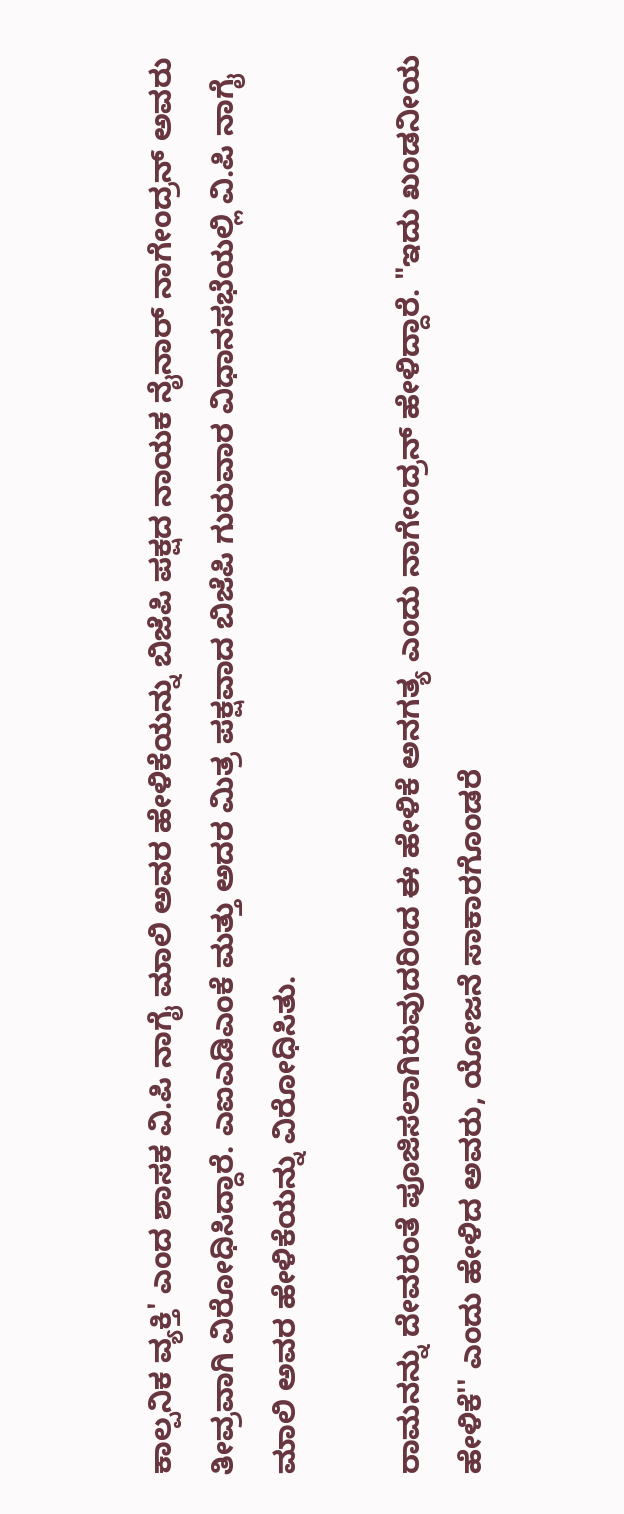ಕಾಲ್ಪನಿಕ ವ್ಯಕ್ತಿ' ಎಂದ ಶಾಸಕ ವಿ.ಪಿ ನಾಗೈ ಮಾಲಿ ಅವರ ಹೇಳಿಕೆಯನ್ನು ಬಿಜೆಪಿ ಪಕ್ಷದ ನಾಯಕ ನೈನಾರ್ ನಾಗೇಂದ್ರನ್ ಅವರು ತೀವ್ರವಾಗಿ ವಿರೋಧಿಸಿದ್ದಾರೆ. ಎಐಎಡಿಎಂಕೆ ಮತ್ತು ಅದರ ಮಿತ್ರ ಪಕ್ಷವಾದ ಬಿಜೆಪಿ ಗುರುವಾರ ವಿಧಾನಸಭೆಯಲ್ಲಿ ವಿ.ಪಿ ನಾಗೈ ಮಾಲಿ ಅವರ ಹೇಳಿಕೆಯನ್ನು ವಿರೋಧಿಸಿತು.

ರಾಮನನ್ನು ದೇವರಂತೆ ಪೂಜಿಸಲಾಗಿರುವುದರಿಂದ ಈ ಹೇಳಿಕೆ ಅನಗತ್ಯ ಎಂದು ನಾಗೇಂದ್ರನ್ ಹೇಳಿದ್ದಾರೆ. "ಇದು ಖಂಡನೀಯ ಹೇಳಿಕೆ'' ಎಂದು ಹೇಳಿದ ಅವರು, ಯೋಜನೆ ಸಾಕಾರಗೊಂಡರೆ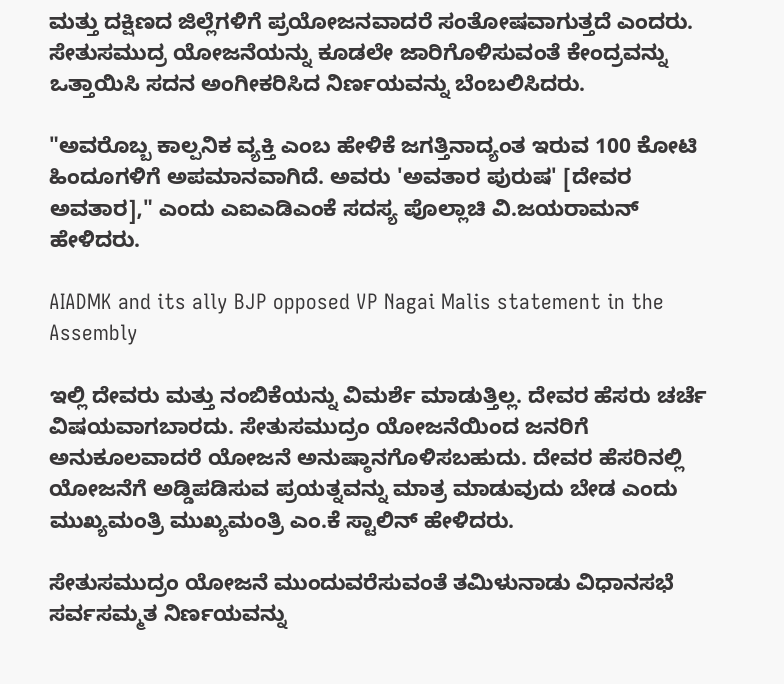ಮತ್ತು ದಕ್ಷಿಣದ ಜಿಲ್ಲೆಗಳಿಗೆ ಪ್ರಯೋಜನವಾದರೆ ಸಂತೋಷವಾಗುತ್ತದೆ ಎಂದರು. ಸೇತುಸಮುದ್ರ ಯೋಜನೆಯನ್ನು ಕೂಡಲೇ ಜಾರಿಗೊಳಿಸುವಂತೆ ಕೇಂದ್ರವನ್ನು ಒತ್ತಾಯಿಸಿ ಸದನ ಅಂಗೀಕರಿಸಿದ ನಿರ್ಣಯವನ್ನು ಬೆಂಬಲಿಸಿದರು.

"ಅವರೊಬ್ಬ ಕಾಲ್ಪನಿಕ ವ್ಯಕ್ತಿ ಎಂಬ ಹೇಳಿಕೆ ಜಗತ್ತಿನಾದ್ಯಂತ ಇರುವ 100 ಕೋಟಿ ಹಿಂದೂಗಳಿಗೆ ಅಪಮಾನವಾಗಿದೆ. ಅವರು 'ಅವತಾರ ಪುರುಷ' [ದೇವರ ಅವತಾರ]," ಎಂದು ಎಐಎಡಿಎಂಕೆ ಸದಸ್ಯ ಪೊಲ್ಲಾಚಿ ವಿ.ಜಯರಾಮನ್ ಹೇಳಿದರು.

AIADMK and its ally BJP opposed VP Nagai Malis statement in the Assembly

ಇಲ್ಲಿ ದೇವರು ಮತ್ತು ನಂಬಿಕೆಯನ್ನು ವಿಮರ್ಶೆ ಮಾಡುತ್ತಿಲ್ಲ. ದೇವರ ಹೆಸರು ಚರ್ಚೆ ವಿಷಯವಾಗಬಾರದು. ಸೇತುಸಮುದ್ರಂ ಯೋಜನೆಯಿಂದ ಜನರಿಗೆ ಅನುಕೂಲವಾದರೆ ಯೋಜನೆ ಅನುಷ್ಠಾನಗೊಳಿಸಬಹುದು. ದೇವರ ಹೆಸರಿನಲ್ಲಿ ಯೋಜನೆಗೆ ಅಡ್ಡಿಪಡಿಸುವ ಪ್ರಯತ್ನವನ್ನು ಮಾತ್ರ ಮಾಡುವುದು ಬೇಡ ಎಂದು ಮುಖ್ಯಮಂತ್ರಿ ಮುಖ್ಯಮಂತ್ರಿ ಎಂ.ಕೆ ಸ್ಟಾಲಿನ್ ಹೇಳಿದರು.

ಸೇತುಸಮುದ್ರಂ ಯೋಜನೆ ಮುಂದುವರೆಸುವಂತೆ ತಮಿಳುನಾಡು ವಿಧಾನಸಭೆ ಸರ್ವಸಮ್ಮತ ನಿರ್ಣಯವನ್ನು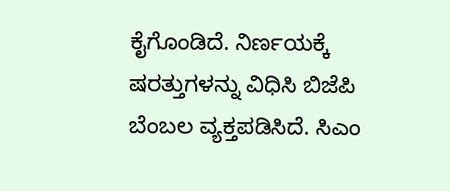ಕೈಗೊಂಡಿದೆ. ನಿರ್ಣಯಕ್ಕೆ ಷರತ್ತುಗಳನ್ನು ವಿಧಿಸಿ ಬಿಜೆಪಿ ಬೆಂಬಲ ವ್ಯಕ್ತಪಡಿಸಿದೆ. ಸಿಎಂ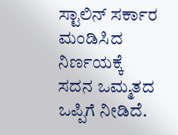ಸ್ಟಾಲಿನ್ ಸರ್ಕಾರ ಮಂಡಿಸಿದ ನಿರ್ಣಯಕ್ಕೆ ಸದನ ಒಮ್ಮತದ ಒಪ್ಪಿಗೆ ನೀಡಿದೆ.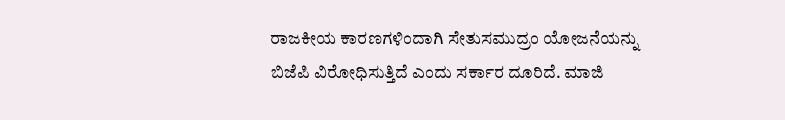ರಾಜಕೀಯ ಕಾರಣಗಳಿಂದಾಗಿ ಸೇತುಸಮುದ್ರಂ ಯೋಜನೆಯನ್ನು ಬಿಜೆಪಿ ವಿರೋಧಿಸುತ್ತಿದೆ ಎಂದು ಸರ್ಕಾರ ದೂರಿದೆ. ಮಾಜಿ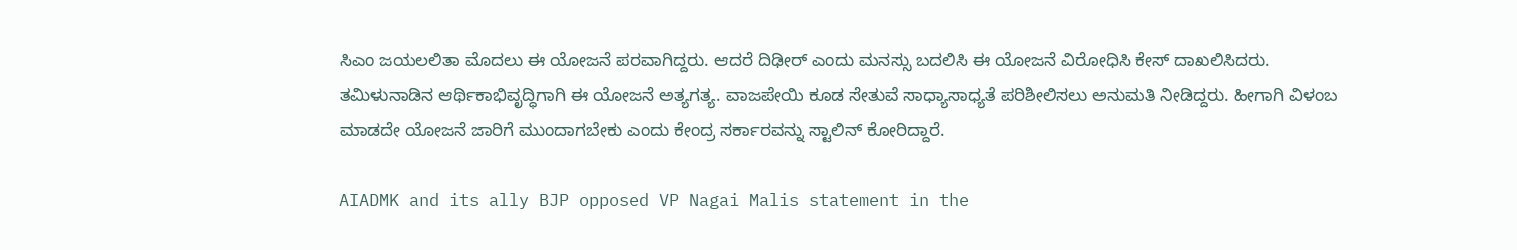ಸಿಎಂ ಜಯಲಲಿತಾ ಮೊದಲು ಈ ಯೋಜನೆ ಪರವಾಗಿದ್ದರು. ಆದರೆ ದಿಢೀರ್ ಎಂದು ಮನಸ್ಸು ಬದಲಿಸಿ ಈ ಯೋಜನೆ ವಿರೋಧಿಸಿ ಕೇಸ್ ದಾಖಲಿಸಿದರು. ತಮಿಳುನಾಡಿನ ಆರ್ಥಿಕಾಭಿವೃದ್ಧಿಗಾಗಿ ಈ ಯೋಜನೆ ಅತ್ಯಗತ್ಯ. ವಾಜಪೇಯಿ ಕೂಡ ಸೇತುವೆ ಸಾಧ್ಯಾಸಾಧ್ಯತೆ ಪರಿಶೀಲಿಸಲು ಅನುಮತಿ ನೀಡಿದ್ದರು. ಹೀಗಾಗಿ ವಿಳಂಬ ಮಾಡದೇ ಯೋಜನೆ ಜಾರಿಗೆ ಮುಂದಾಗಬೇಕು ಎಂದು ಕೇಂದ್ರ ಸರ್ಕಾರವನ್ನು ಸ್ಟಾಲಿನ್ ಕೋರಿದ್ದಾರೆ.

AIADMK and its ally BJP opposed VP Nagai Malis statement in the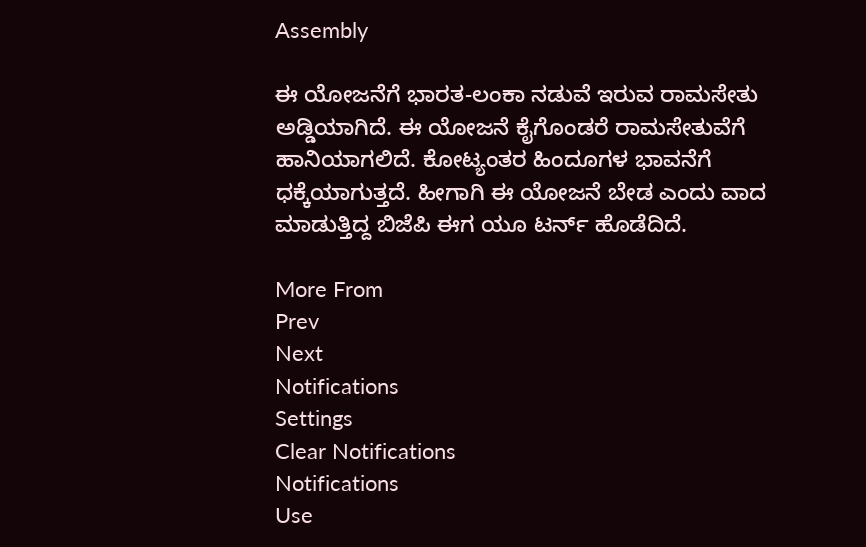Assembly

ಈ ಯೋಜನೆಗೆ ಭಾರತ-ಲಂಕಾ ನಡುವೆ ಇರುವ ರಾಮಸೇತು ಅಡ್ಡಿಯಾಗಿದೆ. ಈ ಯೋಜನೆ ಕೈಗೊಂಡರೆ ರಾಮಸೇತುವೆಗೆ ಹಾನಿಯಾಗಲಿದೆ. ಕೋಟ್ಯಂತರ ಹಿಂದೂಗಳ ಭಾವನೆಗೆ ಧಕ್ಕೆಯಾಗುತ್ತದೆ. ಹೀಗಾಗಿ ಈ ಯೋಜನೆ ಬೇಡ ಎಂದು ವಾದ ಮಾಡುತ್ತಿದ್ದ ಬಿಜೆಪಿ ಈಗ ಯೂ ಟರ್ನ್‌ ಹೊಡೆದಿದೆ.

More From
Prev
Next
Notifications
Settings
Clear Notifications
Notifications
Use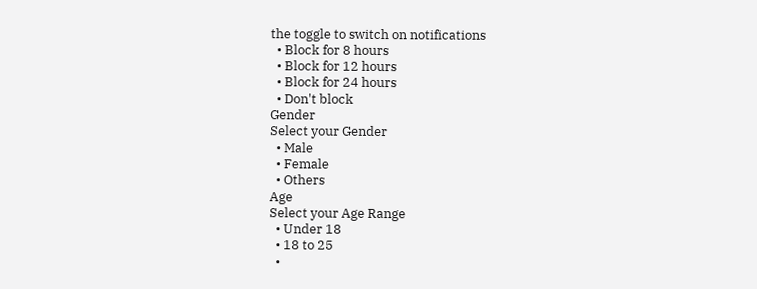the toggle to switch on notifications
  • Block for 8 hours
  • Block for 12 hours
  • Block for 24 hours
  • Don't block
Gender
Select your Gender
  • Male
  • Female
  • Others
Age
Select your Age Range
  • Under 18
  • 18 to 25
  •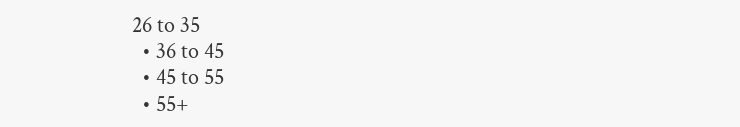26 to 35
  • 36 to 45
  • 45 to 55
  • 55+